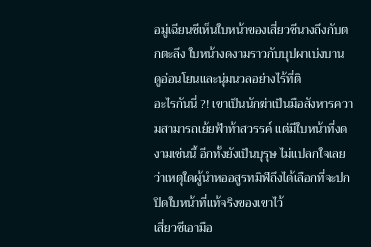อมู่เฉียนซีเห็นใบหน้าของเสี่ยวชีนางถึงกับตกตะลึง ใบหน้างดงามราวกับบุปผาเบ่งบาน ดูอ่อนโยนและนุ่มนวลอย่างไร้ที่ติ
อะไรกันนี่ ?! เขาเป็นนักฆ่าเป็นมือสังหารความสามารถเย้ยฟ้าท้าสวรรค์ แต่มีใบหน้าที่งดงามเช่นนี้ อีกทั้งยังเป็นบุรุษ ไม่แปลกใจเลยว่าเหตุใดผู้นำหออสูรทมิฬถึงได้เลือกที่จะปกปิดใบหน้าที่แท้จริงของเขาไว้
เสี่ยวชีเอามือ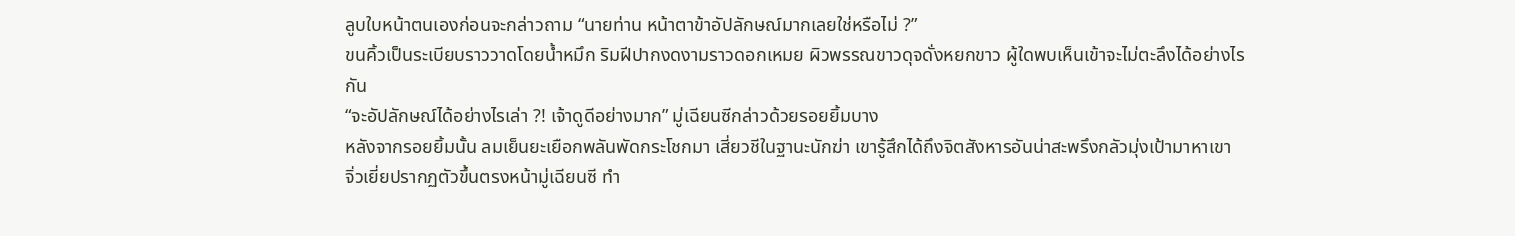ลูบใบหน้าตนเองก่อนจะกล่าวถาม “นายท่าน หน้าตาข้าอัปลักษณ์มากเลยใช่หรือไม่ ?”
ขนคิ้วเป็นระเบียบราววาดโดยน้ำหมึก ริมฝีปากงดงามราวดอกเหมย ผิวพรรณขาวดุจดั่งหยกขาว ผู้ใดพบเห็นเข้าจะไม่ตะลึงได้อย่างไรกัน
“จะอัปลักษณ์ได้อย่างไรเล่า ?! เจ้าดูดีอย่างมาก” มู่เฉียนซีกล่าวด้วยรอยยิ้มบาง
หลังจากรอยยิ้มนั้น ลมเย็นยะเยือกพลันพัดกระโชกมา เสี่ยวชีในฐานะนักฆ่า เขารู้สึกได้ถึงจิตสังหารอันน่าสะพรึงกลัวมุ่งเป้ามาหาเขา
จิ่วเยี่ยปรากฏตัวขึ้นตรงหน้ามู่เฉียนซี ทำ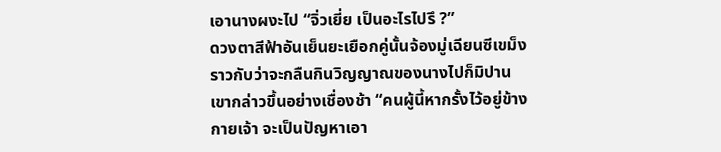เอานางผงะไป “จิ่วเยี่ย เป็นอะไรไปรึ ?”
ดวงตาสีฟ้าอันเย็นยะเยือกคู่นั้นจ้องมู่เฉียนซีเขม็งราวกับว่าจะกลืนกินวิญญาณของนางไปก็มิปาน เขากล่าวขึ้นอย่างเชื่องช้า “คนผู้นี้หากรั้งไว้อยู่ข้างกายเจ้า จะเป็นปัญหาเอา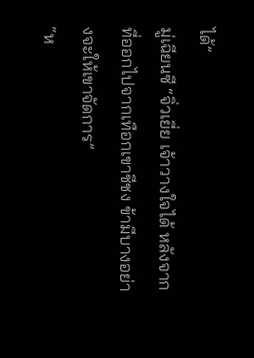ได้”
มู่เฉียนซี “จิ่วเยี่ย เจ้าวางใจได้ หลังจากที่ออกไปจากเทือกเขาชีชง ข้ามีบางอย่างจะให้เขาจัดการ”
“ห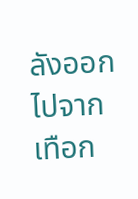ลังออกไปจากเทือก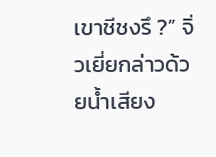เขาชีชงรึ ?” จิ่วเยี่ยกล่าวด้วยน้ำเสียง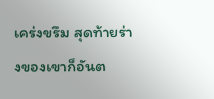เคร่งขรึม สุดท้ายร่างของเขาก็อันต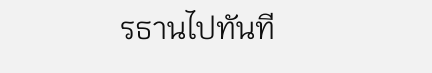รธานไปทันที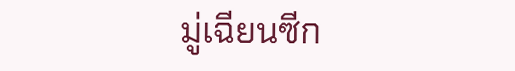มู่เฉียนซีก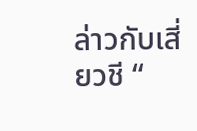ล่าวกับเสี่ยวชี “